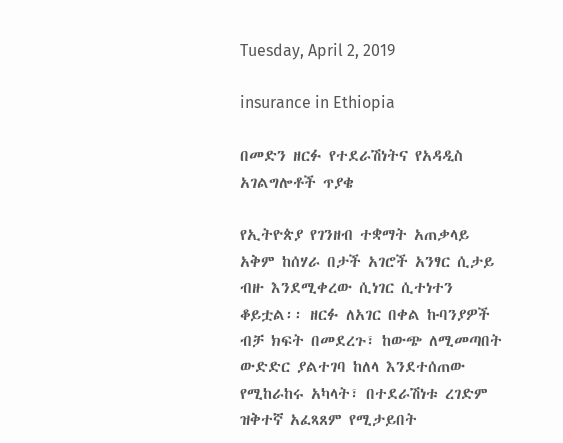Tuesday, April 2, 2019

insurance in Ethiopia

በመድን ዘርፉ የተደራሽነትና የአዳዲስ አገልግሎቶች ጥያቄ

የኢትዮጵያ የገንዘብ ተቋማት አጠቃላይ አቅም ከሰሃራ በታች አገሮች አንፃር ሲታይ ብዙ እንደሚቀረው ሲነገር ሲተነተን ቆይቷል፡፡ ዘርፉ ለአገር በቀል ኩባንያዎች ብቻ ክፍት በመደረጉ፣ ከውጭ ለሚመጣበት ውድድር ያልተገባ ከለላ እንደተሰጠው የሚከራከሩ አካላት፣ በተደራሽነቱ ረገድም ዝቅተኛ አፈጻጸም የሚታይበት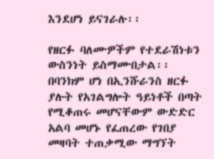እንደሆነ ይናገራሉ፡፡

የዘርፉ ባለሙዎችም የተደራሽነቱን ውስንነት ይስማሙበታል፡፡ በባንክም ሆነ በኢንሹራንስ ዘርፉ ያሉት የአገልግሎት ዓይነቶች በጣት የሚቆጠሩ መሆናቸውም ውድድር አልባ መሆኑ የፈጠረው የገበያ መዛባት ተጠቃሚው ማግኘት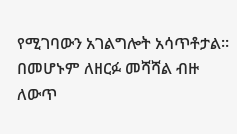የሚገባውን አገልግሎት አሳጥቶታል፡፡ በመሆኑም ለዘርፉ መሻሻል ብዙ ለውጥ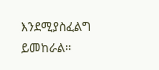እንደሚያስፈልግ ይመከራል፡፡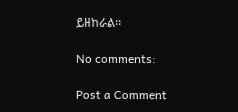ይዘከራል፡፡

No comments:

Post a Comment